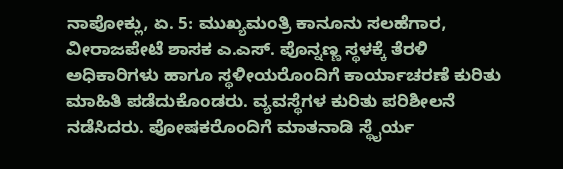ನಾಪೋಕ್ಲು, ಏ. 5: ಮುಖ್ಯಮಂತ್ರಿ ಕಾನೂನು ಸಲಹೆಗಾರ, ವೀರಾಜಪೇಟೆ ಶಾಸಕ ಎ.ಎಸ್. ಪೊನ್ನಣ್ಣ ಸ್ಥಳಕ್ಕೆ ತೆರಳಿ ಅಧಿಕಾರಿಗಳು ಹಾಗೂ ಸ್ಥಳೀಯರೊಂದಿಗೆ ಕಾರ್ಯಾಚರಣೆ ಕುರಿತು ಮಾಹಿತಿ ಪಡೆದುಕೊಂಡರು. ವ್ಯವಸ್ಥೆಗಳ ಕುರಿತು ಪರಿಶೀಲನೆ ನಡೆಸಿದರು. ಪೋಷಕರೊಂದಿಗೆ ಮಾತನಾಡಿ ಸ್ಥೈರ್ಯ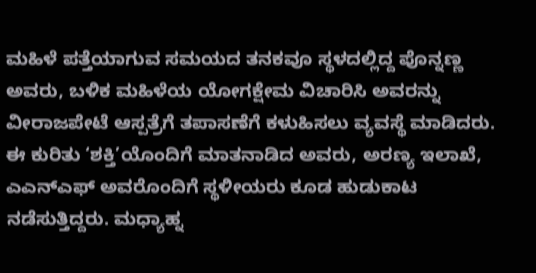ಮಹಿಳೆ ಪತ್ತೆಯಾಗುವ ಸಮಯದ ತನಕವೂ ಸ್ಥಳದಲ್ಲಿದ್ದ ಪೊನ್ನಣ್ಣ ಅವರು, ಬಳಿಕ ಮಹಿಳೆಯ ಯೋಗಕ್ಷೇಮ ವಿಚಾರಿಸಿ ಅವರನ್ನು ವೀರಾಜಪೇಟೆ ಆಸ್ಪತ್ರೆಗೆ ತಪಾಸಣೆಗೆ ಕಳುಹಿಸಲು ವ್ಯವಸ್ಥೆ ಮಾಡಿದರು. ಈ ಕುರಿತು ‘ಶಕ್ತಿ’ಯೊಂದಿಗೆ ಮಾತನಾಡಿದ ಅವರು, ಅರಣ್ಯ ಇಲಾಖೆ, ಎಎನ್‍ಎಫ್ ಅವರೊಂದಿಗೆ ಸ್ಥಳೀಯರು ಕೂಡ ಹುಡುಕಾಟ ನಡೆಸುತ್ತಿದ್ದರು. ಮಧ್ಯಾಹ್ನ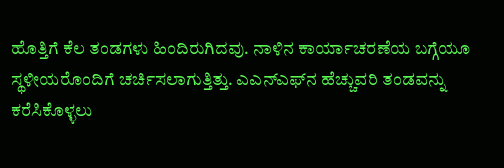ಹೊತ್ತಿಗೆ ಕೆಲ ತಂಡಗಳು ಹಿಂದಿರುಗಿದವು. ನಾಳಿನ ಕಾರ್ಯಾಚರಣೆಯ ಬಗ್ಗೆಯೂ ಸ್ಥಳೀಯರೊಂದಿಗೆ ಚರ್ಚಿಸಲಾಗುತ್ತಿತ್ತು. ಎಎನ್‍ಎಫ್‍ನ ಹೆಚ್ಚುವರಿ ತಂಡವನ್ನು ಕರೆಸಿಕೊಳ್ಳಲು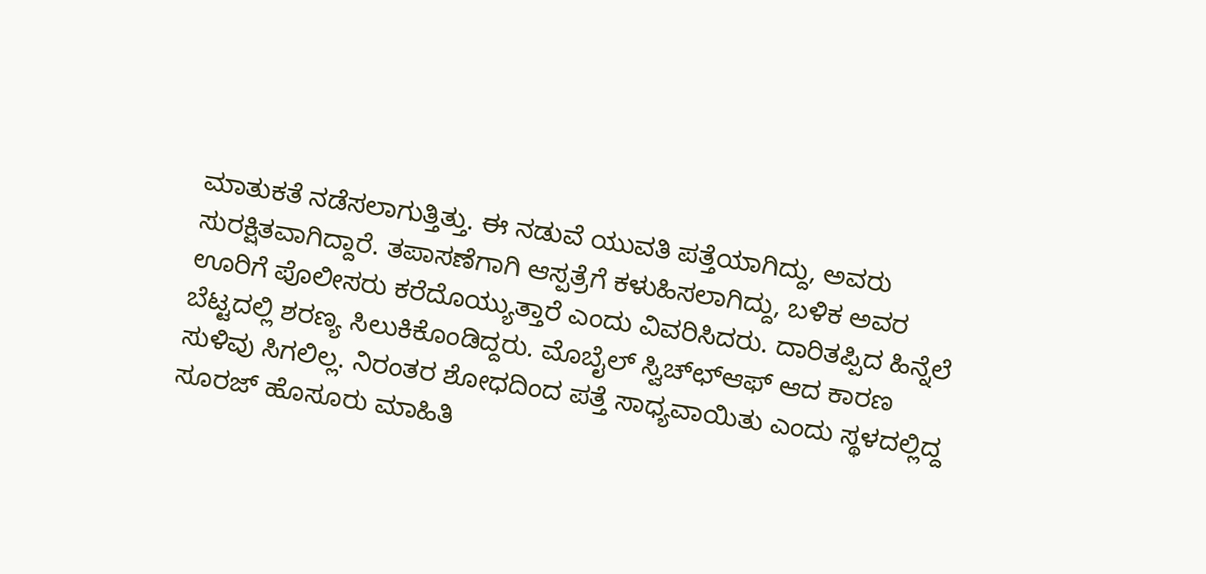ಮಾತುಕತೆ ನಡೆಸಲಾಗುತ್ತಿತ್ತು. ಈ ನಡುವೆ ಯುವತಿ ಪತ್ತೆಯಾಗಿದ್ದು, ಅವರು ಸುರಕ್ಷಿತವಾಗಿದ್ದಾರೆ. ತಪಾಸಣೆಗಾಗಿ ಆಸ್ಪತ್ರೆಗೆ ಕಳುಹಿಸಲಾಗಿದ್ದು, ಬಳಿಕ ಅವರ ಊರಿಗೆ ಪೊಲೀಸರು ಕರೆದೊಯ್ಯುತ್ತಾರೆ ಎಂದು ವಿವರಿಸಿದರು. ದಾರಿತಪ್ಪಿದ ಹಿನ್ನೆಲೆ ಬೆಟ್ಟದಲ್ಲಿ ಶರಣ್ಯ ಸಿಲುಕಿಕೊಂಡಿದ್ದರು. ಮೊಬೈಲ್ ಸ್ವಿಚ್ಛ್‍ಆಫ್ ಆದ ಕಾರಣ ಸುಳಿವು ಸಿಗಲಿಲ್ಲ. ನಿರಂತರ ಶೋಧದಿಂದ ಪತ್ತೆ ಸಾಧ್ಯವಾಯಿತು ಎಂದು ಸ್ಥಳದಲ್ಲಿದ್ದ ಸೂರಜ್ ಹೊಸೂರು ಮಾಹಿತಿ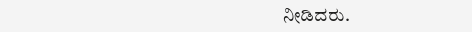ನೀಡಿದರು.